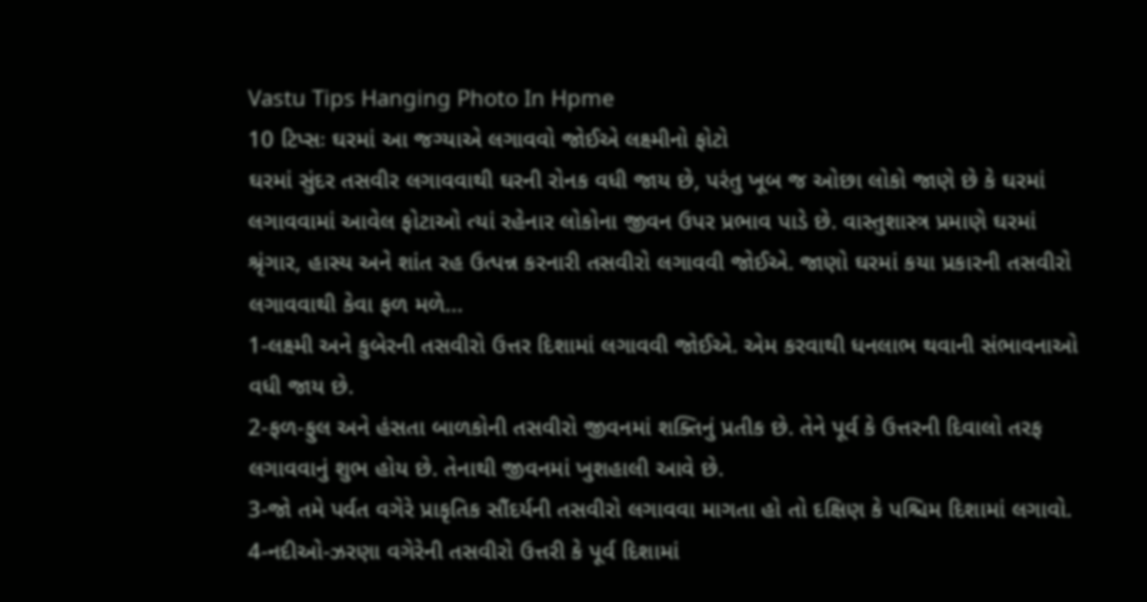Vastu Tips Hanging Photo In Hpme
10 ટિપ્સઃ ઘરમાં આ જગ્યાએ લગાવવો જોઈએ લક્ષ્મીનો ફોટો
ઘરમાં સુંદર તસવીર લગાવવાથી ઘરની રોનક વધી જાય છે, પરંતુ ખૂબ જ ઓછા લોકો જાણે છે કે ઘરમાં લગાવવામાં આવેલ ફોટાઓ ત્યાં રહેનાર લોકોના જીવન ઉપર પ્રભાવ પાડે છે. વાસ્તુશાસ્ત્ર પ્રમાણે ઘરમાં શ્રૃંગાર, હાસ્ય અને શાંત રહ ઉત્પન્ન કરનારી તસવીરો લગાવવી જોઈએ. જાણો ઘરમાં કયા પ્રકારની તસવીરો લગાવવાથી કેવા ફળ મળે...
1-લક્ષ્મી અને કુબેરની તસવીરો ઉત્તર દિશામાં લગાવવી જોઈએ. એમ કરવાથી ધનલાભ થવાની સંભાવનાઓ વધી જાય છે.
2-ફળ-ફુલ અને હંસતા બાળકોની તસવીરો જીવનમાં શક્તિનું પ્રતીક છે. તેને પૂર્વ કે ઉત્તરની દિવાલો તરફ લગાવવાનું શુભ હોય છે. તેનાથી જીવનમાં ખુશહાલી આવે છે.
3-જો તમે પર્વત વગેરે પ્રાકૃતિક સૌંદર્યની તસવીરો લગાવવા માગતા હો તો દક્ષિણ કે પશ્ચિમ દિશામાં લગાવો.
4-નદીઓ-ઝરણા વગેરેની તસવીરો ઉત્તરી કે પૂર્વ દિશામાં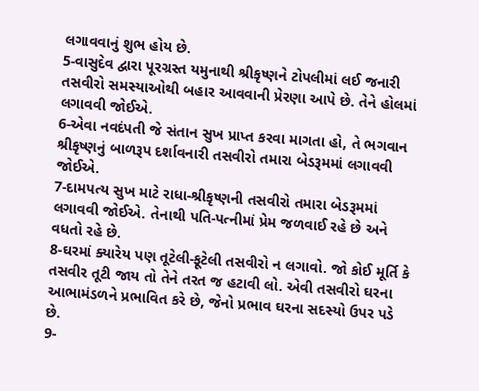લગાવવાનું શુભ હોય છે.
5-વાસુદેવ દ્વારા પૂરગ્રસ્ત યમુનાથી શ્રીકૃષ્ણને ટોપલીમાં લઈ જનારી તસવીરો સમસ્યાઓથી બહાર આવવાની પ્રેરણા આપે છે. તેને હોલમાં લગાવવી જોઈએ.
6-એવા નવદંપતી જે સંતાન સુખ પ્રાપ્ત કરવા માગતા હો, તે ભગવાન શ્રીકૃષ્ણનું બાળરૂપ દર્શાવનારી તસવીરો તમારા બેડરૂમમાં લગાવવી જોઈએ.
7-દામપત્ય સુખ માટે રાધા-શ્રીકૃષ્ણની તસવીરો તમારા બેડરૂમમાં લગાવવી જોઈએ. તેનાથી પતિ-પત્નીમાં પ્રેમ જળવાઈ રહે છે અને વધતો રહે છે.
8-ઘરમાં ક્યારેય પણ તૂટેલી-ફૂટેલી તસવીરો ન લગાવો. જો કોઈ મૂર્તિ કે તસવીર તૂટી જાય તો તેને તરત જ હટાવી લો. એવી તસવીરો ઘરના આભામંડળને પ્રભાવિત કરે છે, જેનો પ્રભાવ ઘરના સદસ્યો ઉપર પડે છે.
9-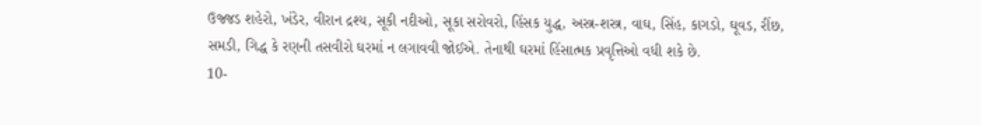ઉજ્જડ શહેરો, ખંડેર, વીરાન દ્રશ્ય, સૂકી નદીઓ, સૂકા સરોવરો, હિંસક યુદ્ધ, અસ્ત્ર-શસ્ત્ર, વાઘ, સિંહ, કાગડો, ઘૂવડ, રીંછ, સમડી, ગિદ્ધ કે રણની તસવીરો ઘરમાં ન લગાવવી જોઈએ. તેનાથી ઘરમાં હિંસાત્મક પ્રવૃત્તિઓ વધી શકે છે.
10-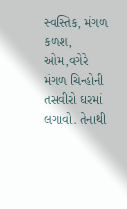સ્વસ્તિક, મંગળ કળશ, ઓમ,વગેરે મંગળ ચિન્હોની તસવીરો ઘરમાં લગાવો. તેનાથી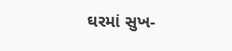ઘરમાં સુખ-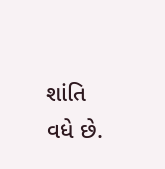શાંતિ વધે છે.